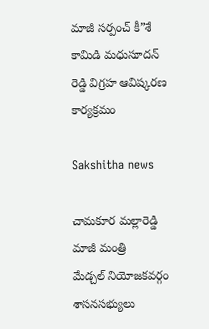మాజీ సర్పంచ్ కీ”శే కామిడి మధుసూదన్ రెడ్డి విగ్రహ ఆవిష్కరణ కార్యక్రమం

Sakshitha news

చామకూర మల్లారెడ్డి
మాజీ మంత్రి
మేడ్చల్ నియోజకవర్గం శాసనసభ్యులు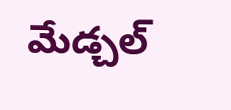మేడ్చల్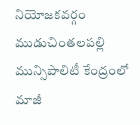నియోజకవర్గం ముడుచింతలపల్లి మున్సిపాలిటీ కేంద్రంలో మాజీ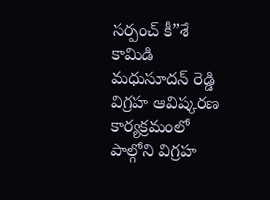సర్పంచ్ కీ”శే కామిడి మధుసూదన్ రెడ్డి విగ్రహ ఆవిష్కరణ కార్యక్రమంలో పాల్గోని విగ్రహ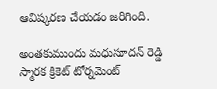ఆవిష్కరణ చేయడం జరిగింది.

అంతకుముందు మధుసూదన్ రెడ్డి స్మారక క్రికెట్ టోర్నమెంట్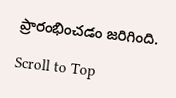ప్రారంభించడం జరిగింది.

Scroll to Top